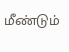மீண்டும்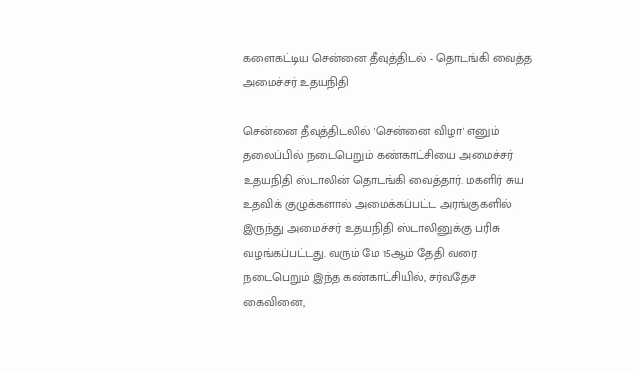களைகட்டிய சென்னை தீவுத்திடல் - தொடங்கி வைத்த அமைச்சர் உதயநிதி

சென்னை தீவுத்திடலில் 'சென்னை விழா' எனும் தலைப்பில் நடைபெறும் கண்காட்சியை அமைச்சர் உதயநிதி ஸ்டாலின் தொடங்கி வைத்தார். மகளிர் சுய உதவிக் குழுக்களால் அமைக்கப்பட்ட அரங்குகளில் இருந்து அமைச்சர் உதயநிதி ஸ்டாலினுக்கு பரிசு வழங்கப்பட்டது. வரும் மே 15ஆம் தேதி வரை நடைபெறும் இந்த கண்காட்சியில், சர்வதேச கைவினை,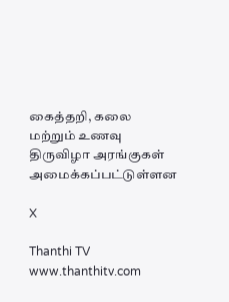கைத்தறி, கலை மற்றும் உணவு திருவிழா அரங்குகள் அமைக்கப்பட்டுள்ளன

X

Thanthi TV
www.thanthitv.com